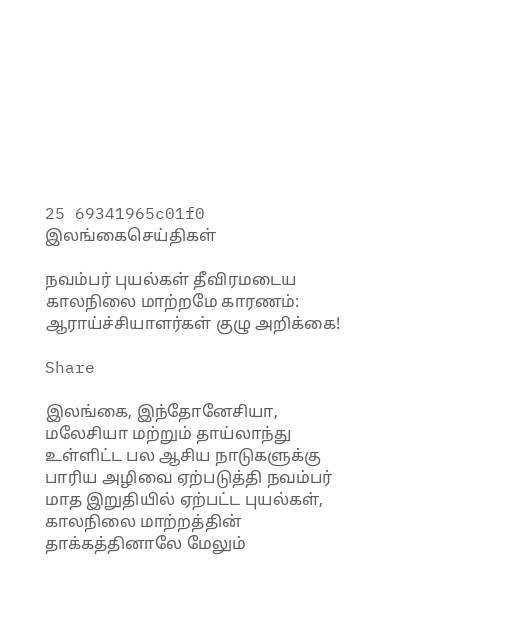25 69341965c01f0
இலங்கைசெய்திகள்

நவம்பர் புயல்கள் தீவிரமடைய காலநிலை மாற்றமே காரணம்: ஆராய்ச்சியாளர்கள் குழு அறிக்கை!

Share

இலங்கை, இந்தோனேசியா, மலேசியா மற்றும் தாய்லாந்து உள்ளிட்ட பல ஆசிய நாடுகளுக்கு பாரிய அழிவை ஏற்படுத்தி நவம்பர் மாத இறுதியில் ஏற்பட்ட புயல்கள், காலநிலை மாற்றத்தின் தாக்கத்தினாலே மேலும்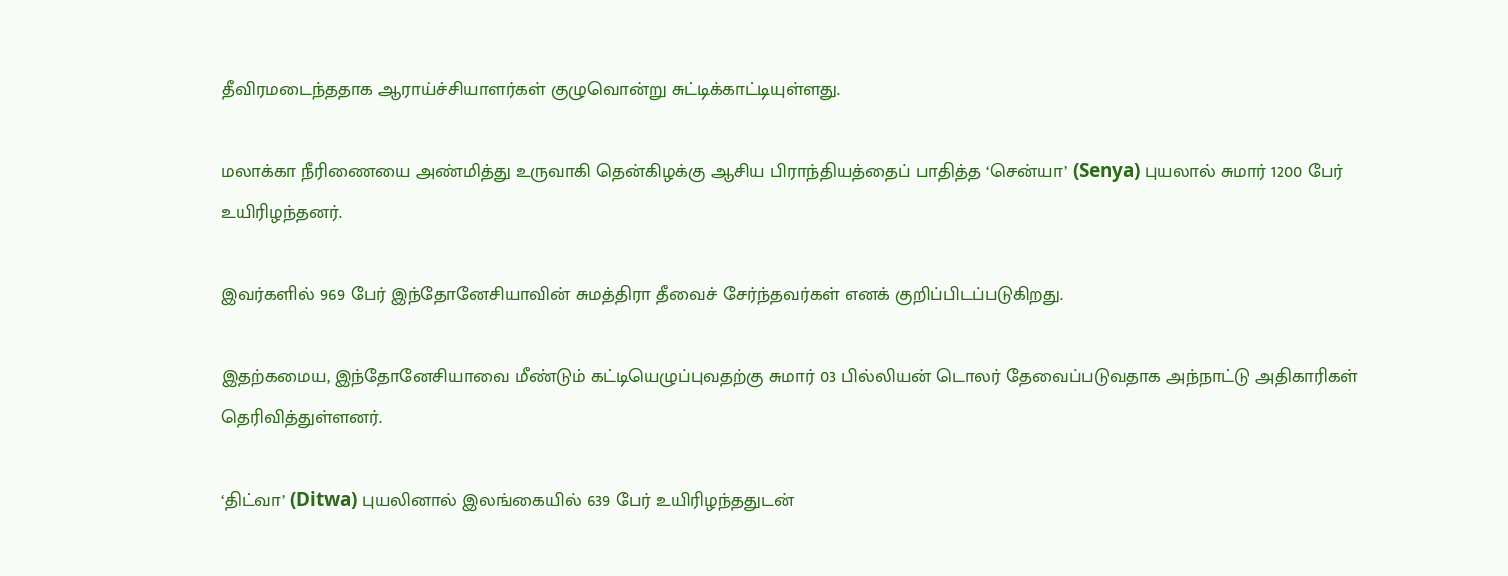தீவிரமடைந்ததாக ஆராய்ச்சியாளர்கள் குழுவொன்று சுட்டிக்காட்டியுள்ளது.

மலாக்கா நீரிணையை அண்மித்து உருவாகி தென்கிழக்கு ஆசிய பிராந்தியத்தைப் பாதித்த ‘சென்யா’ (Senya) புயலால் சுமார் 1200 பேர் உயிரிழந்தனர்.

இவர்களில் 969 பேர் இந்தோனேசியாவின் சுமத்திரா தீவைச் சேர்ந்தவர்கள் எனக் குறிப்பிடப்படுகிறது.

இதற்கமைய, இந்தோனேசியாவை மீண்டும் கட்டியெழுப்புவதற்கு சுமார் 03 பில்லியன் டொலர் தேவைப்படுவதாக அந்நாட்டு அதிகாரிகள் தெரிவித்துள்ளனர்.

‘திட்வா’ (Ditwa) புயலினால் இலங்கையில் 639 பேர் உயிரிழந்ததுடன்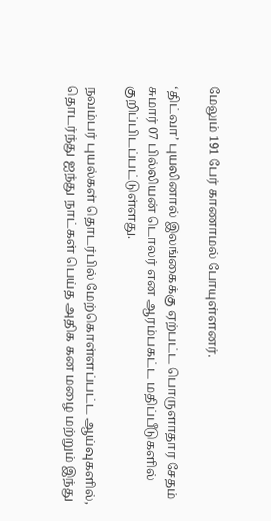மேலும் 191 பேர் காணாமல் போயுள்ளனர்.

‘திட்வா’ புயலினால் இலங்கைக்கு ஏற்பட்ட பொருளாதார சேதம் சுமார் 07 பில்லியன் டொலர் என ஆரம்பகட்ட மதிப்பீடுகளில் குறிப்பிடப்பட்டுள்ளது.

நவம்பர் புயல்கள் தொடர்பில் மேற்கொள்ளப்பட்ட ஆய்வுகளில், தொடர்ந்து ஐந்து நாட்கள் பெய்த அதிக கன மழை மற்றும் இந்து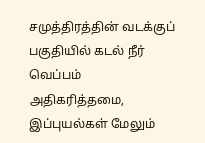சமுத்திரத்தின் வடக்குப் பகுதியில் கடல் நீர் வெப்பம் அதிகரித்தமை, இப்புயல்கள் மேலும்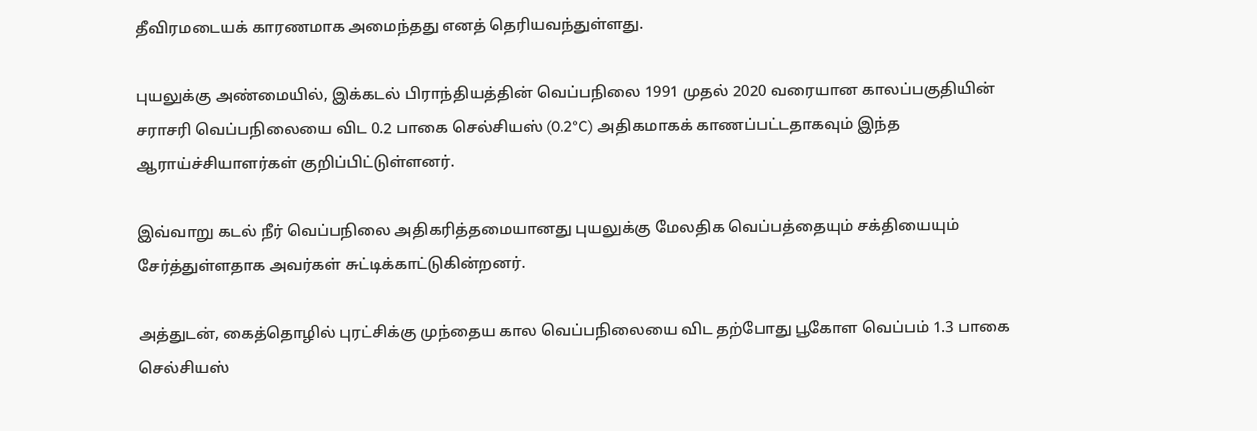தீவிரமடையக் காரணமாக அமைந்தது எனத் தெரியவந்துள்ளது.

புயலுக்கு அண்மையில், இக்கடல் பிராந்தியத்தின் வெப்பநிலை 1991 முதல் 2020 வரையான காலப்பகுதியின் சராசரி வெப்பநிலையை விட 0.2 பாகை செல்சியஸ் (0.2°C) அதிகமாகக் காணப்பட்டதாகவும் இந்த ஆராய்ச்சியாளர்கள் குறிப்பிட்டுள்ளனர்.

இவ்வாறு கடல் நீர் வெப்பநிலை அதிகரித்தமையானது புயலுக்கு மேலதிக வெப்பத்தையும் சக்தியையும் சேர்த்துள்ளதாக அவர்கள் சுட்டிக்காட்டுகின்றனர்.

அத்துடன், கைத்தொழில் புரட்சிக்கு முந்தைய கால வெப்பநிலையை விட தற்போது பூகோள வெப்பம் 1.3 பாகை செல்சியஸ்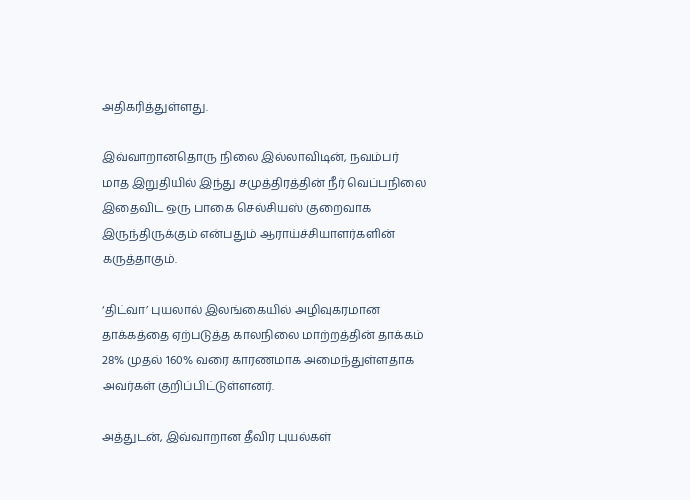அதிகரித்துள்ளது.

இவ்வாறானதொரு நிலை இல்லாவிடின், நவம்பர் மாத இறுதியில் இந்து சமுத்திரத்தின் நீர் வெப்பநிலை இதைவிட ஒரு பாகை செல்சியஸ் குறைவாக இருந்திருக்கும் என்பதும் ஆராய்ச்சியாளர்களின் கருத்தாகும்.

‘திட்வா’ புயலால் இலங்கையில் அழிவுகரமான தாக்கத்தை ஏற்படுத்த காலநிலை மாற்றத்தின் தாக்கம் 28% முதல் 160% வரை காரணமாக அமைந்துள்ளதாக அவர்கள் குறிப்பிட்டுள்ளனர்.

அத்துடன், இவ்வாறான தீவிர புயல்கள்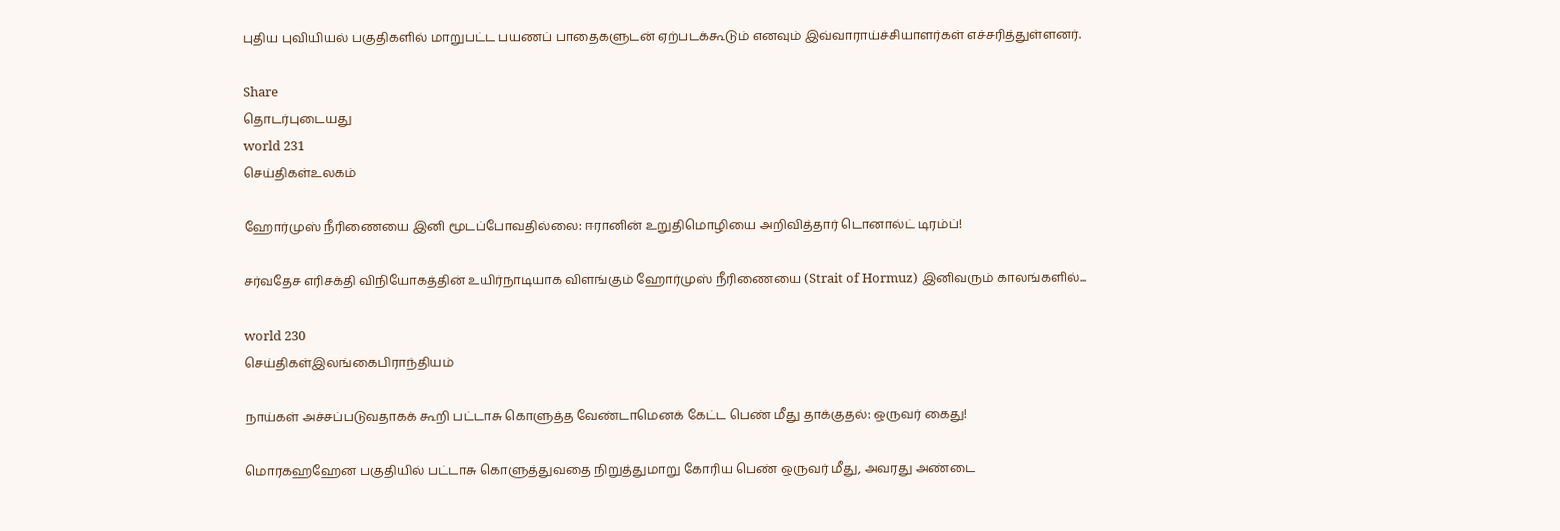புதிய புவியியல் பகுதிகளில் மாறுபட்ட பயணப் பாதைகளுடன் ஏற்படக்கூடும் எனவும் இவ்வாராய்ச்சியாளர்கள் எச்சரித்துள்ளனர்.

Share
தொடர்புடையது
world 231
செய்திகள்உலகம்

ஹோர்முஸ் நீரிணையை இனி மூடப்போவதில்லை: ஈரானின் உறுதிமொழியை அறிவித்தார் டொனால்ட் டிரம்ப்!

சர்வதேச எரிசக்தி விநியோகத்தின் உயிர்நாடியாக விளங்கும் ஹோர்முஸ் நீரிணையை (Strait of Hormuz) இனிவரும் காலங்களில்...

world 230
செய்திகள்இலங்கைபிராந்தியம்

நாய்கள் அச்சப்படுவதாகக் கூறி பட்டாசு கொளுத்த வேண்டாமெனக் கேட்ட பெண் மீது தாக்குதல்: ஒருவர் கைது!

மொரகஹஹேன பகுதியில் பட்டாசு கொளுத்துவதை நிறுத்துமாறு கோரிய பெண் ஒருவர் மீது, அவரது அண்டை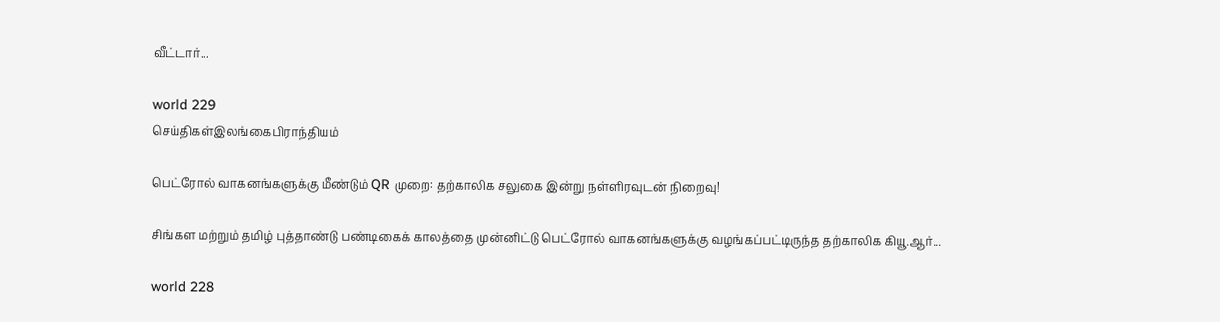வீட்டார்...

world 229
செய்திகள்இலங்கைபிராந்தியம்

பெட்ரோல் வாகனங்களுக்கு மீண்டும் QR முறை: தற்காலிக சலுகை இன்று நள்ளிரவுடன் நிறைவு!

சிங்கள மற்றும் தமிழ் புத்தாண்டு பண்டிகைக் காலத்தை முன்னிட்டு பெட்ரோல் வாகனங்களுக்கு வழங்கப்பட்டிருந்த தற்காலிக கியூ.ஆர்...

world 228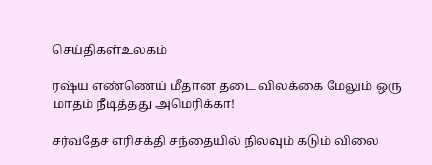செய்திகள்உலகம்

ரஷ்ய எண்ணெய் மீதான தடை விலக்கை மேலும் ஒரு மாதம் நீடித்தது அமெரிக்கா!

சர்வதேச எரிசக்தி சந்தையில் நிலவும் கடும் விலை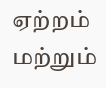ஏற்றம் மற்றும்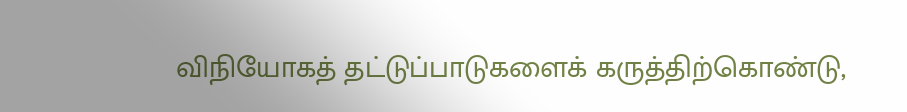விநியோகத் தட்டுப்பாடுகளைக் கருத்திற்கொண்டு,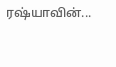ரஷ்யாவின்...